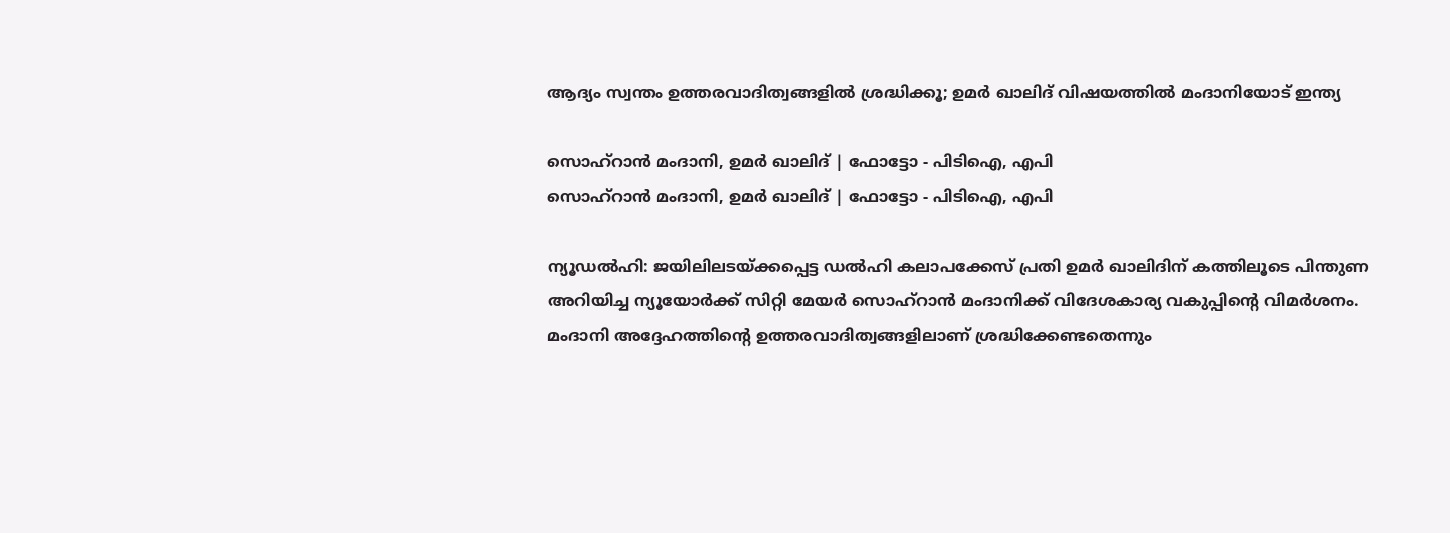ആദ്യം സ്വന്തം ഉത്തരവാദിത്വങ്ങളിൽ ശ്രദ്ധിക്കൂ; ഉമർ ഖാലിദ് വിഷയത്തിൽ മംദാനിയോട് ഇന്ത്യ

സൊഹ്റാൻ മംദാനി, ഉമർ ഖാലിദ് | ഫോട്ടോ - പിടിഐ, എപി
സൊഹ്റാൻ മംദാനി, ഉമർ ഖാലിദ് | ഫോട്ടോ - പിടിഐ, എപി

ന്യൂഡൽഹി: ജയിലിലടയ്ക്കപ്പെട്ട ഡൽഹി കലാപക്കേസ് പ്രതി ഉമർ ഖാലിദിന് കത്തിലൂടെ പിന്തുണ അറിയിച്ച ന്യൂയോർക്ക് സിറ്റി മേയർ സൊഹ്‌റാൻ മംദാനിക്ക് വിദേശകാര്യ വകുപ്പിന്റെ വിമർശനം. മംദാനി അദ്ദേഹത്തിന്റെ ഉത്തരവാദിത്വങ്ങളിലാണ് ശ്രദ്ധിക്കേണ്ടതെന്നും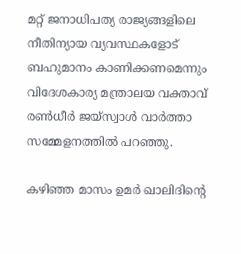മറ്റ് ജനാധിപത്യ രാജ്യങ്ങളിലെ നീതിന്യായ വ്യവസ്ഥകളോട് ബഹുമാനം കാണിക്കണമെന്നും വിദേശകാര്യ മന്ത്രാലയ വക്താവ് രൺധീർ ജയ്സ്വാൾ വാർത്താ സമ്മേളനത്തിൽ പറഞ്ഞു.

കഴിഞ്ഞ മാസം ഉമർ ഖാലിദിന്റെ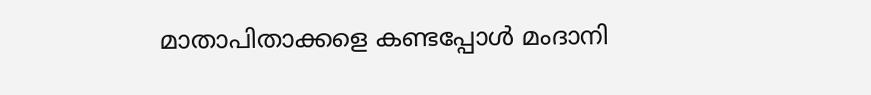മാതാപിതാക്കളെ കണ്ടപ്പോൾ മംദാനി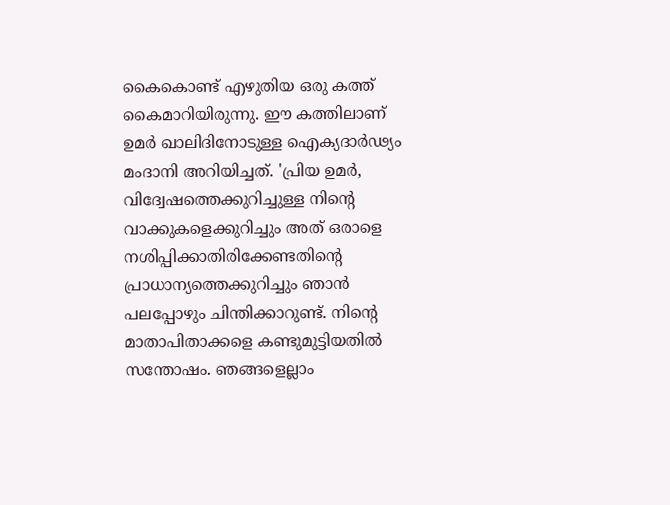കൈകൊണ്ട് എഴുതിയ ഒരു കത്ത് കൈമാറിയിരുന്നു. ഈ കത്തിലാണ് ഉമർ ഖാലിദിനോടുള്ള ഐക്യദാർഢ്യം മംദാനി അറിയിച്ചത്. 'പ്രിയ ഉമർ, വിദ്വേഷത്തെക്കുറിച്ചുള്ള നിന്റെ വാക്കുകളെക്കുറിച്ചും അത് ഒരാളെ നശിപ്പിക്കാതിരിക്കേണ്ടതിന്റെ പ്രാധാന്യത്തെക്കുറിച്ചും ഞാൻ പലപ്പോഴും ചിന്തിക്കാറുണ്ട്. നിന്റെ മാതാപിതാക്കളെ കണ്ടുമുട്ടിയതിൽ സന്തോഷം. ഞങ്ങളെല്ലാം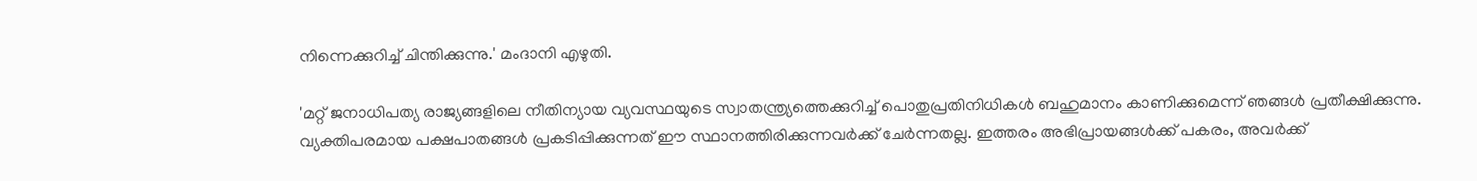നിന്നെക്കുറിച്ച് ചിന്തിക്കുന്നു.' മംദാനി എഴുതി.

'മറ്റ് ജനാധിപത്യ രാജ്യങ്ങളിലെ നീതിന്യായ വ്യവസ്ഥയുടെ സ്വാതന്ത്ര്യത്തെക്കുറിച്ച് പൊതുപ്രതിനിധികൾ ബഹുമാനം കാണിക്കുമെന്ന് ഞങ്ങൾ പ്രതീക്ഷിക്കുന്നു. വ്യക്തിപരമായ പക്ഷപാതങ്ങൾ പ്രകടിപ്പിക്കുന്നത് ഈ സ്ഥാനത്തിരിക്കുന്നവർക്ക് ചേർന്നതല്ല. ഇത്തരം അഭിപ്രായങ്ങൾക്ക് പകരം, അവർക്ക്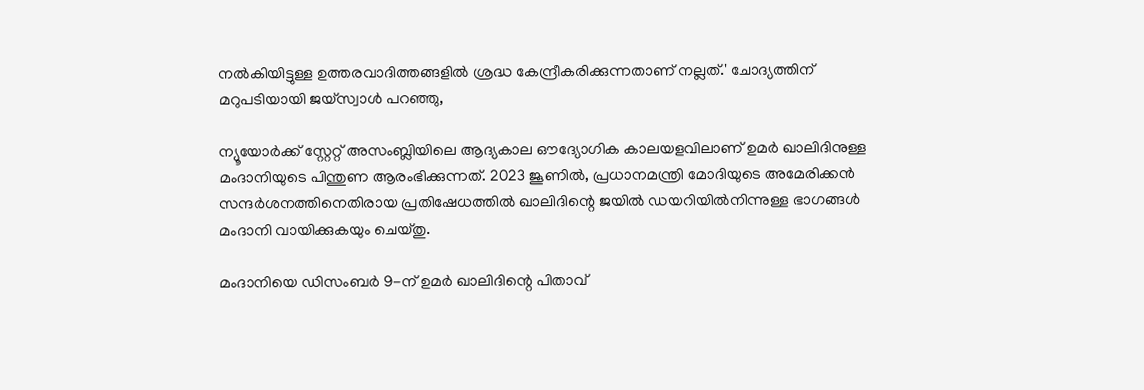നൽകിയിട്ടുള്ള ഉത്തരവാദിത്തങ്ങളിൽ ശ്രദ്ധ കേന്ദ്രീകരിക്കുന്നതാണ് നല്ലത്.' ചോദ്യത്തിന് മറുപടിയായി ജയ്സ്വാൾ പറഞ്ഞു,

ന്യൂയോർക്ക് സ്റ്റേറ്റ് അസംബ്ലിയിലെ ആദ്യകാല ഔദ്യോഗിക കാലയളവിലാണ് ഉമർ ഖാലിദിനുള്ള മംദാനിയുടെ പിന്തുണ ആരംഭിക്കുന്നത്. 2023 ജൂണിൽ, പ്രധാനമന്ത്രി മോദിയുടെ അമേരിക്കൻ സന്ദർശനത്തിനെതിരായ പ്രതിഷേധത്തിൽ ഖാലിദിന്റെ ജയിൽ ഡയറിയിൽനിന്നുള്ള ഭാഗങ്ങൾ മംദാനി വായിക്കുകയും ചെയ്തു.

മംദാനിയെ ഡിസംബർ 9-ന് ഉമർ ഖാലിദിന്റെ പിതാവ്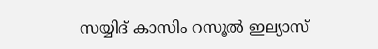സയ്യിദ് കാസിം റസൂൽ ഇല്യാസ്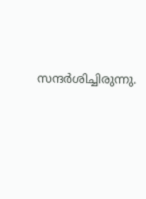സന്ദർശിച്ചിരുന്നു.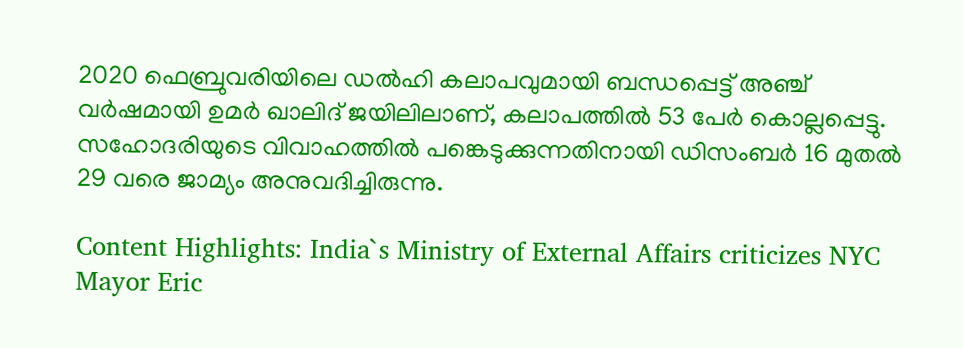2020 ഫെബ്രുവരിയിലെ ഡൽഹി കലാപവുമായി ബന്ധപ്പെട്ട് അഞ്ച് വർഷമായി ഉമർ ഖാലിദ് ജയിലിലാണ്, കലാപത്തിൽ 53 പേർ കൊല്ലപ്പെട്ടു. സഹോദരിയുടെ വിവാഹത്തിൽ പങ്കെടുക്കുന്നതിനായി ഡിസംബർ 16 മുതൽ 29 വരെ ജാമ്യം അനുവദിച്ചിരുന്നു.

Content Highlights: India`s Ministry of External Affairs criticizes NYC Mayor Eric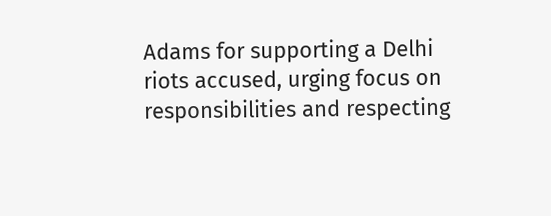Adams for supporting a Delhi riots accused, urging focus on responsibilities and respecting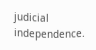judicial independence.